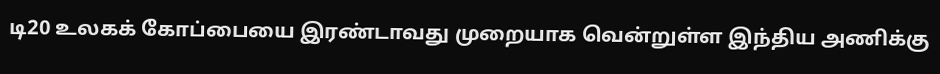டி20 உலகக் கோப்பையை இரண்டாவது முறையாக வென்றுள்ள இந்திய அணிக்கு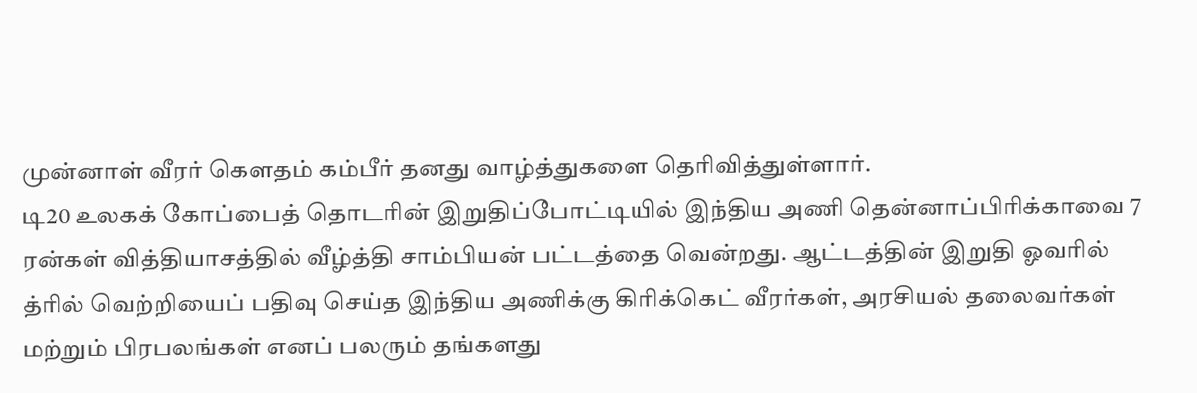முன்னாள் வீரர் கௌதம் கம்பீர் தனது வாழ்த்துகளை தெரிவித்துள்ளார்.
டி20 உலகக் கோப்பைத் தொடரின் இறுதிப்போட்டியில் இந்திய அணி தென்னாப்பிரிக்காவை 7 ரன்கள் வித்தியாசத்தில் வீழ்த்தி சாம்பியன் பட்டத்தை வென்றது. ஆட்டத்தின் இறுதி ஓவரில் த்ரில் வெற்றியைப் பதிவு செய்த இந்திய அணிக்கு கிரிக்கெட் வீரர்கள், அரசியல் தலைவர்கள் மற்றும் பிரபலங்கள் எனப் பலரும் தங்களது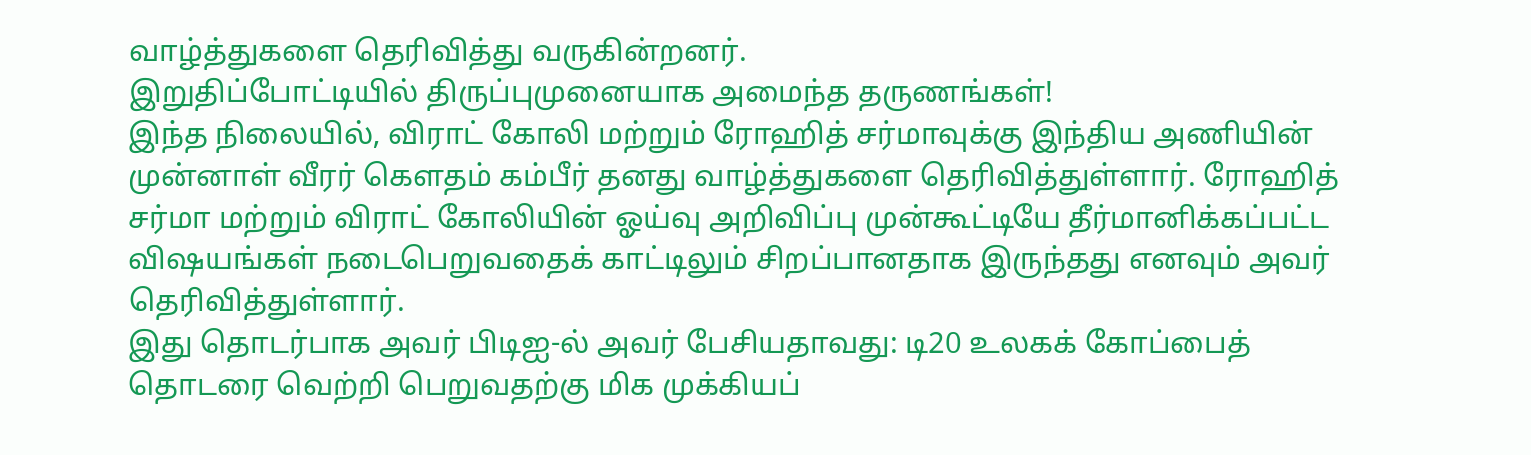வாழ்த்துகளை தெரிவித்து வருகின்றனர்.
இறுதிப்போட்டியில் திருப்புமுனையாக அமைந்த தருணங்கள்!
இந்த நிலையில், விராட் கோலி மற்றும் ரோஹித் சர்மாவுக்கு இந்திய அணியின் முன்னாள் வீரர் கௌதம் கம்பீர் தனது வாழ்த்துகளை தெரிவித்துள்ளார். ரோஹித் சர்மா மற்றும் விராட் கோலியின் ஓய்வு அறிவிப்பு முன்கூட்டியே தீர்மானிக்கப்பட்ட விஷயங்கள் நடைபெறுவதைக் காட்டிலும் சிறப்பானதாக இருந்தது எனவும் அவர் தெரிவித்துள்ளார்.
இது தொடர்பாக அவர் பிடிஐ-ல் அவர் பேசியதாவது: டி20 உலகக் கோப்பைத் தொடரை வெற்றி பெறுவதற்கு மிக முக்கியப்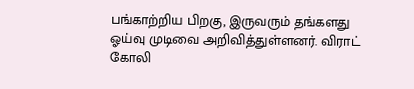பங்காற்றிய பிறகு, இருவரும் தங்களது ஓய்வு முடிவை அறிவித்துள்ளனர். விராட் கோலி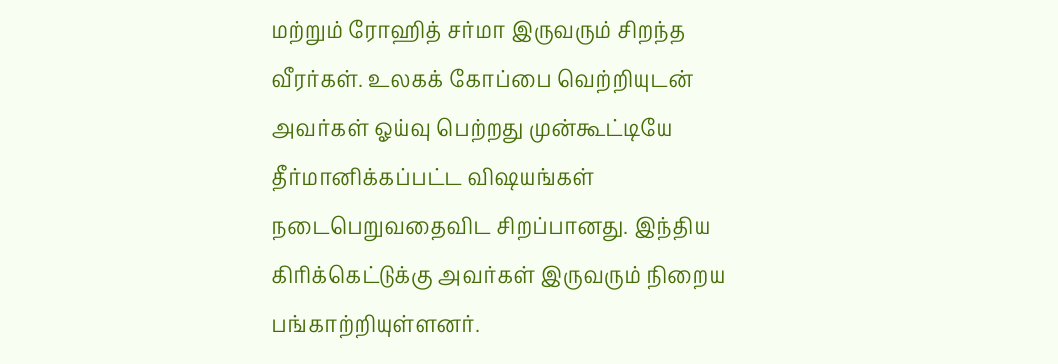மற்றும் ரோஹித் சர்மா இருவரும் சிறந்த வீரர்கள். உலகக் கோப்பை வெற்றியுடன் அவர்கள் ஓய்வு பெற்றது முன்கூட்டியே தீர்மானிக்கப்பட்ட விஷயங்கள் நடைபெறுவதைவிட சிறப்பானது. இந்திய கிரிக்கெட்டுக்கு அவர்கள் இருவரும் நிறைய பங்காற்றியுள்ளனர்.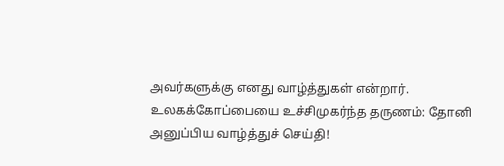அவர்களுக்கு எனது வாழ்த்துகள் என்றார்.
உலகக்கோப்பையை உச்சிமுகர்ந்த தருணம்: தோனி அனுப்பிய வாழ்த்துச் செய்தி!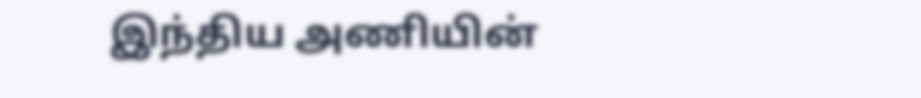இந்திய அணியின்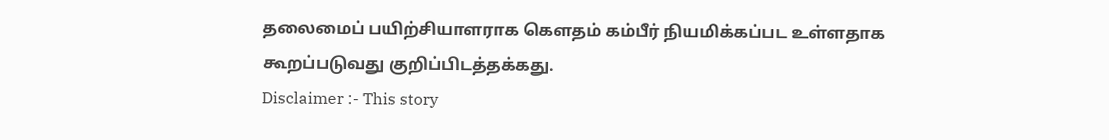தலைமைப் பயிற்சியாளராக கௌதம் கம்பீர் நியமிக்கப்பட உள்ளதாக கூறப்படுவது குறிப்பிடத்தக்கது.
Disclaimer :- This story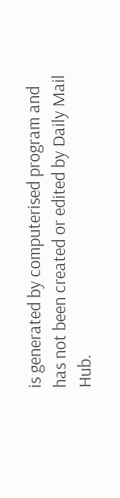is generated by computerised program and has not been created or edited by Daily Mail Hub.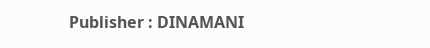Publisher : DINAMANI